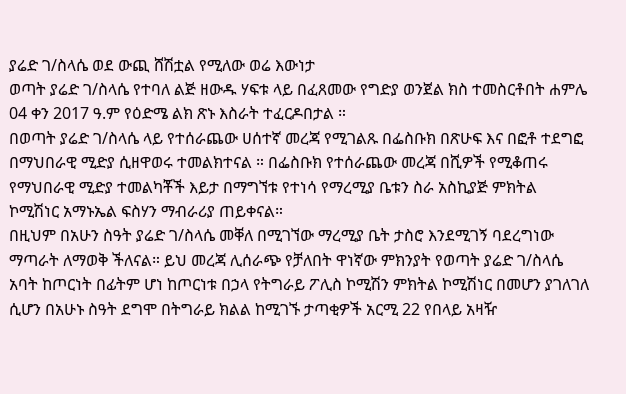ያሬድ ገ/ስላሴ ወደ ውጪ ሸሽቷል የሚለው ወሬ እውነታ
ወጣት ያሬድ ገ/ስላሴ የተባለ ልጅ ዘውዱ ሃፍቱ ላይ በፈጸመው የግድያ ወንጀል ክስ ተመስርቶበት ሐምሌ 04 ቀን 2017 ዓ.ም የዕድሜ ልክ ጽኑ እስራት ተፈርዶበታል ።
በወጣት ያሬድ ገ/ስላሴ ላይ የተሰራጨው ሀሰተኛ መረጃ የሚገልጹ በፌስቡክ በጽሁፍ እና በፎቶ ተደግፎ በማህበራዊ ሚድያ ሲዘዋወሩ ተመልክተናል ። በፌስቡክ የተሰራጨው መረጃ በሺዎች የሚቆጠሩ የማህበራዊ ሚድያ ተመልካቾች እይታ በማግኘቱ የተነሳ የማረሚያ ቤቱን ስራ አስኪያጅ ምክትል ኮሚሽነር አማኑኤል ፍስሃን ማብራሪያ ጠይቀናል።
በዚህም በአሁን ስዓት ያሬድ ገ/ስላሴ መቐለ በሚገኘው ማረሚያ ቤት ታስሮ እንደሚገኝ ባደረግነው ማጣራት ለማወቅ ችለናል። ይህ መረጃ ሊሰራጭ የቻለበት ዋነኛው ምክንያት የወጣት ያሬድ ገ/ስላሴ አባት ከጦርነት በፊትም ሆነ ከጦርነቱ በኃላ የትግራይ ፖሊስ ኮሚሽን ምክትል ኮሚሽነር በመሆን ያገለገለ ሲሆን በአሁኑ ስዓት ደግሞ በትግራይ ክልል ከሚገኙ ታጣቂዎች አርሚ 22 የበላይ አዛዥ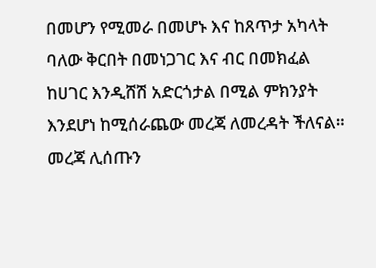በመሆን የሚመራ በመሆኑ እና ከጸጥታ አካላት ባለው ቅርበት በመነጋገር እና ብር በመክፈል ከሀገር እንዲሸሽ አድርጎታል በሚል ምክንያት እንደሆነ ከሚሰራጨው መረጃ ለመረዳት ችለናል።
መረጃ ሊሰጡን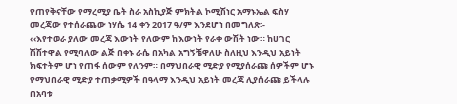የጠየቅናቸው የማረሚያ ቤት ስራ አስኪያጅ ምክትል ኮሚሽነር አማኑኤል ፍስሃ መረጃው የተሰራጨው ነሃሴ 14 ቀን 2017 ዓ/ም እንደሆነ በመግለጽ፡-
‹‹እየተወራ ያለው መረጃ እውነት የለውም ከእውነት የራቀ ውሽት ነው። ከሀገር ሽሽተዋል የሚባለው ልጅ በቀኑ ራሴ በአካል አግኝቼዋለሁ ስለዚህ እንዲህ አይነት ክፍተትም ሆነ የጠፋ ሰውም የለንም። በማህበራዊ ሚድያ የሚያሰራጩ ሰዎችም ሆኑ የማህበራዊ ሚድያ ተጠቃሚዎች በዓላማ እንዲህ አይነት መረጃ ሊያሰራጩ ይችላሉ በአባቱ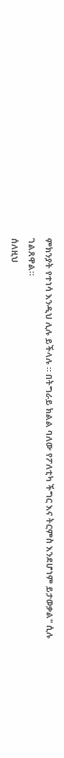ምክንያት የተነሳ እንዲህ ሊሉ ይችላሉ ። በትግራይ ክልል ባለው የፖለቲካ ችግር እና ትርምስ እንደሆነም ይታወቃል" ሲሉ ገልጸዋል።
ሰለዚህ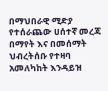በማህበራዊ ሚድያ የተሰራጨው ሀሰተኛ መረጃ በማየት እና በመሰማት ህብረትሰቡ የተዛባ አመለካከት እንዳይዝ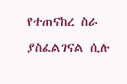የተጠናከረ ስራ ያስፈልገናል ሲሉ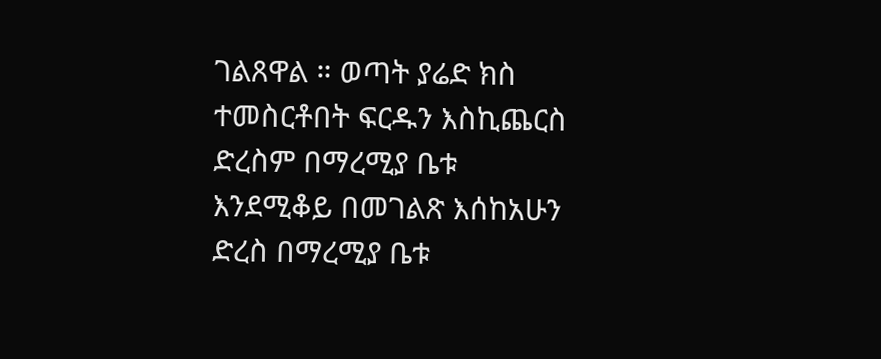ገልጸዋል ። ወጣት ያሬድ ክስ ተመስርቶበት ፍርዱን እስኪጨርስ ድረስም በማረሚያ ቤቱ እንደሚቆይ በመገልጽ እሰከአሁን ድረስ በማረሚያ ቤቱ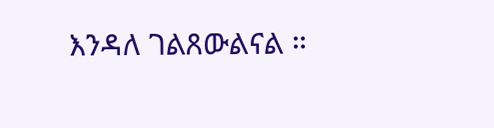እንዳለ ገልጸውልናል ።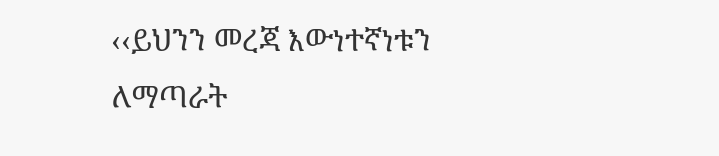‹‹ይህንን መረጃ እውነተኛነቱን ለማጣራት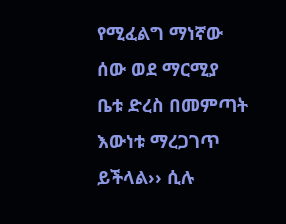የሚፈልግ ማነኛው ሰው ወደ ማርሚያ ቤቱ ድረስ በመምጣት እውነቱ ማረጋገጥ ይችላል›› ሲሉ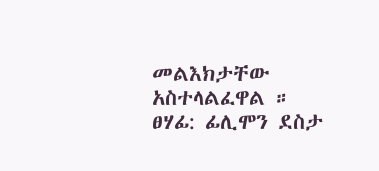መልእክታቸው አስተላልፈዋል ።
ፀሃፊ: ፊሊሞን ደስታ